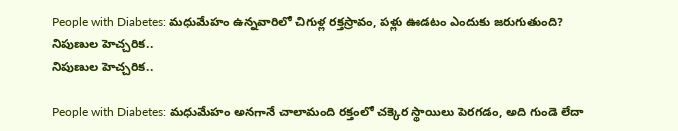People with Diabetes: మధుమేహం ఉన్నవారిలో చిగుళ్ల రక్తస్రావం, పళ్లు ఊడటం ఎందుకు జరుగుతుంది? నిపుణుల హెచ్చరిక..
నిపుణుల హెచ్చరిక..

People with Diabetes: మధుమేహం అనగానే చాలామంది రక్తంలో చక్కెర స్థాయిలు పెరగడం, అది గుండె లేదా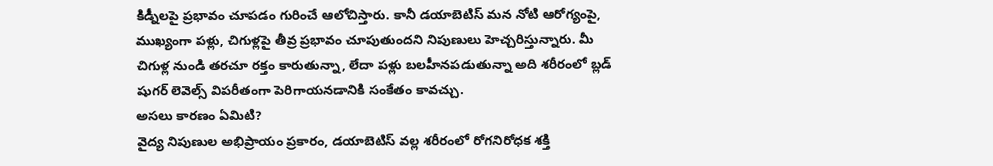కిడ్నీలపై ప్రభావం చూపడం గురించే ఆలోచిస్తారు. కానీ డయాబెటిస్ మన నోటి ఆరోగ్యంపై, ముఖ్యంగా పళ్లు, చిగుళ్లపై తీవ్ర ప్రభావం చూపుతుందని నిపుణులు హెచ్చరిస్తున్నారు. మీ చిగుళ్ల నుండి తరచూ రక్తం కారుతున్నా, లేదా పళ్లు బలహీనపడుతున్నా అది శరీరంలో బ్లడ్ షుగర్ లెవెల్స్ విపరీతంగా పెరిగాయనడానికి సంకేతం కావచ్చు.
అసలు కారణం ఏమిటి?
వైద్య నిపుణుల అభిప్రాయం ప్రకారం, డయాబెటిస్ వల్ల శరీరంలో రోగనిరోధక శక్తి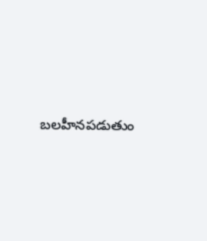బలహీనపడుతుం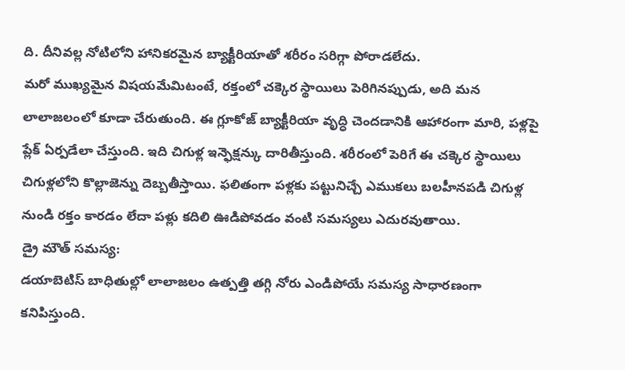ది. దీనివల్ల నోటిలోని హానికరమైన బ్యాక్టీరియాతో శరీరం సరిగ్గా పోరాడలేదు.
మరో ముఖ్యమైన విషయమేమిటంటే, రక్తంలో చక్కెర స్థాయిలు పెరిగినప్పుడు, అది మన లాలాజలంలో కూడా చేరుతుంది. ఈ గ్లూకోజ్ బ్యాక్టీరియా వృద్ధి చెందడానికి ఆహారంగా మారి, పళ్లపై ప్లేక్ ఏర్పడేలా చేస్తుంది. ఇది చిగుళ్ల ఇన్ఫెక్షన్కు దారితీస్తుంది. శరీరంలో పెరిగే ఈ చక్కెర స్థాయిలు చిగుళ్లలోని కొల్లాజెన్ను దెబ్బతీస్తాయి. ఫలితంగా పళ్లకు పట్టునిచ్చే ఎముకలు బలహీనపడి చిగుళ్ల నుండి రక్తం కారడం లేదా పళ్లు కదిలి ఊడిపోవడం వంటి సమస్యలు ఎదురవుతాయి.
డ్రై మౌత్ సమస్య:
డయాబెటిస్ బాధితుల్లో లాలాజలం ఉత్పత్తి తగ్గి నోరు ఎండిపోయే సమస్య సాధారణంగా కనిపిస్తుంది.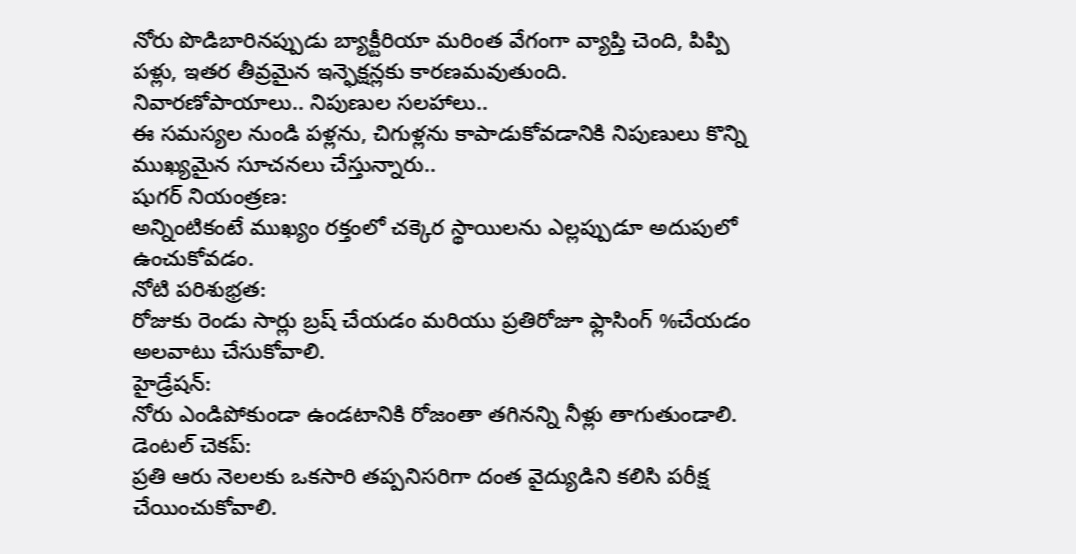నోరు పొడిబారినప్పుడు బ్యాక్టీరియా మరింత వేగంగా వ్యాప్తి చెంది, పిప్పి పళ్లు, ఇతర తీవ్రమైన ఇన్ఫెక్షన్లకు కారణమవుతుంది.
నివారణోపాయాలు.. నిపుణుల సలహాలు..
ఈ సమస్యల నుండి పళ్లను, చిగుళ్లను కాపాడుకోవడానికి నిపుణులు కొన్ని ముఖ్యమైన సూచనలు చేస్తున్నారు..
షుగర్ నియంత్రణ:
అన్నింటికంటే ముఖ్యం రక్తంలో చక్కెర స్థాయిలను ఎల్లప్పుడూ అదుపులో ఉంచుకోవడం.
నోటి పరిశుభ్రత:
రోజుకు రెండు సార్లు బ్రష్ చేయడం మరియు ప్రతిరోజూ ఫ్లాసింగ్ %చేయడం అలవాటు చేసుకోవాలి.
హైడ్రేషన్:
నోరు ఎండిపోకుండా ఉండటానికి రోజంతా తగినన్ని నీళ్లు తాగుతుండాలి.
డెంటల్ చెకప్:
ప్రతి ఆరు నెలలకు ఒకసారి తప్పనిసరిగా దంత వైద్యుడిని కలిసి పరీక్ష చేయించుకోవాలి.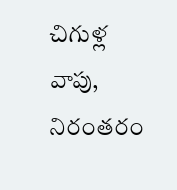చిగుళ్ల వాపు, నిరంతరం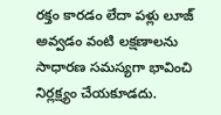రక్తం కారడం లేదా పళ్లు లూజ్ అవ్వడం వంటి లక్షణాలను సాధారణ సమస్యగా భావించి నిర్లక్ష్యం చేయకూడదు.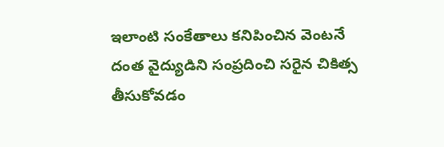ఇలాంటి సంకేతాలు కనిపించిన వెంటనే దంత వైద్యుడిని సంప్రదించి సరైన చికిత్స తీసుకోవడం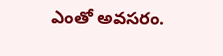ఎంతో అవసరం.